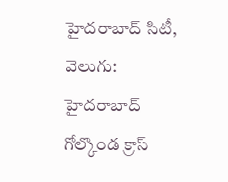హైదరాబాద్ సిటీ, వెలుగు: హైదరాబాద్ గోల్కొండ క్రాస్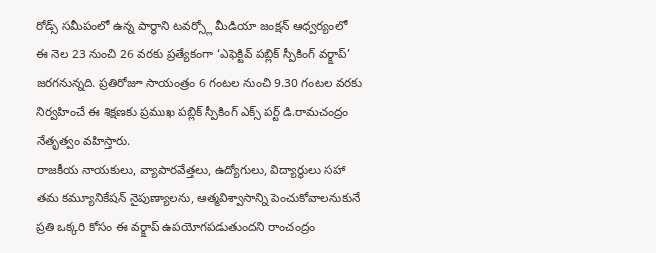రోడ్స్ సమీపంలో ఉన్న పార్థాని టవర్స్లో మీడియా జంక్షన్ ఆధ్వర్యంలో ఈ నెల 23 నుంచి 26 వరకు ప్రత్యేకంగా ‘ఎఫెక్టివ్ పబ్లిక్ స్పీకింగ్ వర్క్షాప్’ జరగనున్నది. ప్రతిరోజూ సాయంత్రం 6 గంటల నుంచి 9.30 గంటల వరకు నిర్వహించే ఈ శిక్షణకు ప్రముఖ పబ్లిక్ స్పీకింగ్ ఎక్స్ పర్ట్ డి.రామచంద్రం నేతృత్వం వహిస్తారు.
రాజకీయ నాయకులు, వ్యాపారవేత్తలు, ఉద్యోగులు, విద్యార్థులు సహా తమ కమ్యూనికేషన్ నైపుణ్యాలను, ఆత్మవిశ్వాసాన్ని పెంచుకోవాలనుకునే ప్రతి ఒక్కరి కోసం ఈ వర్క్షాప్ ఉపయోగపడుతుందని రాంచంద్రం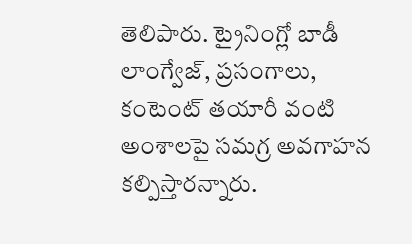తెలిపారు. ట్రైనింగ్లో బాడీ లాంగ్వేజ్, ప్రసంగాలు, కంటెంట్ తయారీ వంటి అంశాలపై సమగ్ర అవగాహన కల్పిస్తారన్నారు.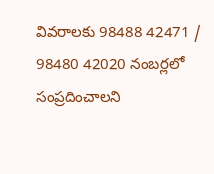వివరాలకు 98488 42471 / 98480 42020 నంబర్లలో సంప్రదించాలని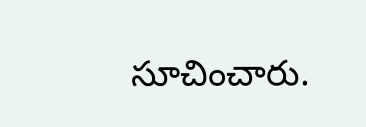సూచించారు.